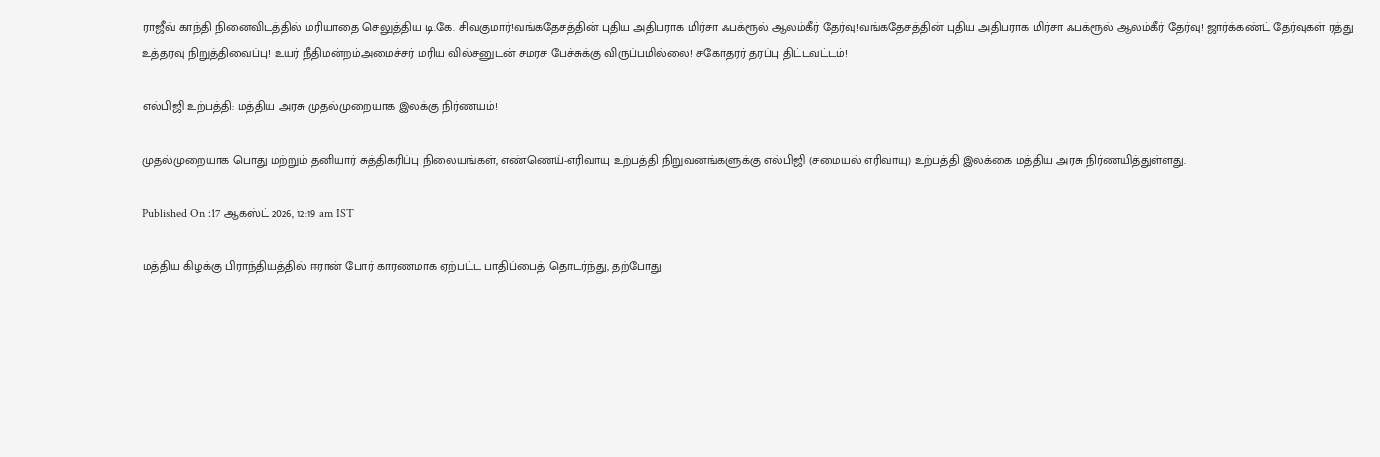ராஜீவ் காந்தி நினைவிடத்தில் மரியாதை செலுத்திய டி.கே. சிவகுமார்!வங்கதேசத்தின் புதிய அதிபராக மிர்சா ஃபக்ரூல் ஆலம்கீர் தேர்வு!வங்கதேசத்தின் புதிய அதிபராக மிர்சா ஃபக்ரூல் ஆலம்கீர் தேர்வு! ஜார்க்கண்ட் தேர்வுகள் ரத்து உத்தரவு நிறுத்திவைப்பு! உயர் நீதிமன்றம்அமைச்சர் மரிய வில்சனுடன் சமரச பேச்சுக்கு விருப்பமில்லை! சகோதரர் தரப்பு திட்டவட்டம்!

எல்பிஜி உற்பத்தி: மத்திய அரசு முதல்முறையாக இலக்கு நிர்ணயம்!

முதல்முறையாக பொது மற்றும் தனியார் சுத்திகரிப்பு நிலையங்கள், எண்ணெய்-எரிவாயு உற்பத்தி நிறுவனங்களுக்கு எல்பிஜி (சமையல் எரிவாயு) உற்பத்தி இலக்கை மத்திய அரசு நிர்ணயித்துள்ளது.

Published On :17 ஆகஸ்ட் 2026, 12:19 am IST

மத்திய கிழக்கு பிராந்தியத்தில் ஈரான் போர் காரணமாக ஏற்பட்ட பாதிப்பைத் தொடர்ந்து, தற்போது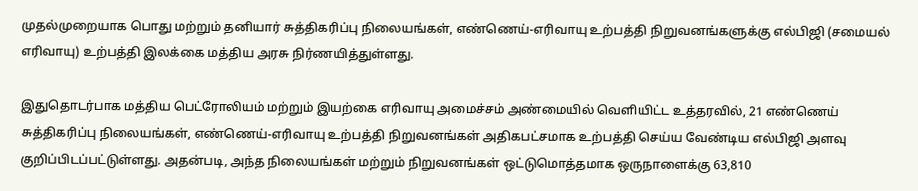முதல்முறையாக பொது மற்றும் தனியார் சுத்திகரிப்பு நிலையங்கள், எண்ணெய்-எரிவாயு உற்பத்தி நிறுவனங்களுக்கு எல்பிஜி (சமையல் எரிவாயு) உற்பத்தி இலக்கை மத்திய அரசு நிர்ணயித்துள்ளது.

இதுதொடர்பாக மத்திய பெட்ரோலியம் மற்றும் இயற்கை எரிவாயு அமைச்சம் அண்மையில் வெளியிட்ட உத்தரவில், 21 எண்ணெய் சுத்திகரிப்பு நிலையங்கள், எண்ணெய்-எரிவாயு உற்பத்தி நிறுவனங்கள் அதிகபட்சமாக உற்பத்தி செய்ய வேண்டிய எல்பிஜி அளவு குறிப்பிடப்பட்டுள்ளது. அதன்படி, அந்த நிலையங்கள் மற்றும் நிறுவனங்கள் ஒட்டுமொத்தமாக ஒருநாளைக்கு 63,810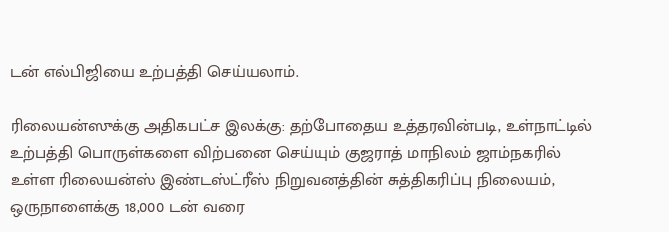டன் எல்பிஜியை உற்பத்தி செய்யலாம்.

ரிலையன்ஸுக்கு அதிகபட்ச இலக்கு: தற்போதைய உத்தரவின்படி, உள்நாட்டில் உற்பத்தி பொருள்களை விற்பனை செய்யும் குஜராத் மாநிலம் ஜாம்நகரில் உள்ள ரிலையன்ஸ் இண்டஸ்ட்ரீஸ் நிறுவனத்தின் சுத்திகரிப்பு நிலையம், ஒருநாளைக்கு 18,000 டன் வரை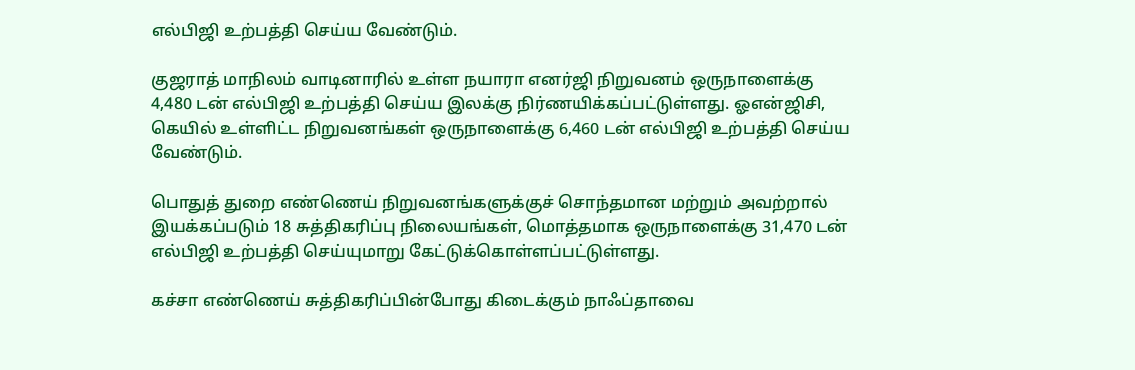எல்பிஜி உற்பத்தி செய்ய வேண்டும்.

குஜராத் மாநிலம் வாடினாரில் உள்ள நயாரா எனர்ஜி நிறுவனம் ஒருநாளைக்கு 4,480 டன் எல்பிஜி உற்பத்தி செய்ய இலக்கு நிர்ணயிக்கப்பட்டுள்ளது. ஓஎன்ஜிசி, கெயில் உள்ளிட்ட நிறுவனங்கள் ஒருநாளைக்கு 6,460 டன் எல்பிஜி உற்பத்தி செய்ய வேண்டும்.

பொதுத் துறை எண்ணெய் நிறுவனங்களுக்குச் சொந்தமான மற்றும் அவற்றால் இயக்கப்படும் 18 சுத்திகரிப்பு நிலையங்கள், மொத்தமாக ஒருநாளைக்கு 31,470 டன் எல்பிஜி உற்பத்தி செய்யுமாறு கேட்டுக்கொள்ளப்பட்டுள்ளது.

கச்சா எண்ணெய் சுத்திகரிப்பின்போது கிடைக்கும் நாஃப்தாவை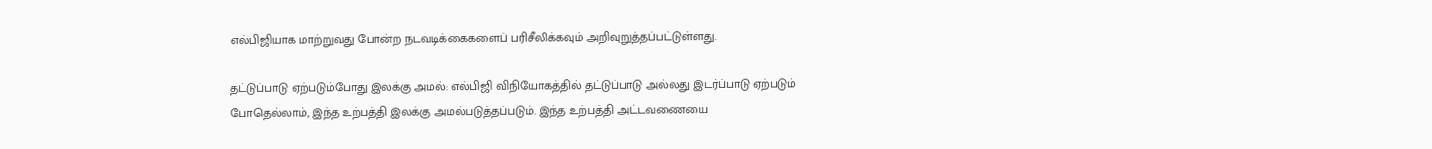எல்பிஜியாக மாற்றுவது போன்ற நடவடிக்கைகளைப் பரிசீலிக்கவும் அறிவுறுத்தப்பட்டுள்ளது.

தட்டுப்பாடு ஏற்படும்போது இலக்கு அமல்: எல்பிஜி விநியோகத்தில் தட்டுப்பாடு அல்லது இடர்ப்பாடு ஏற்படும் போதெல்லாம், இந்த உற்பத்தி இலக்கு அமல்படுத்தப்படும். இந்த உற்பத்தி அட்டவணையை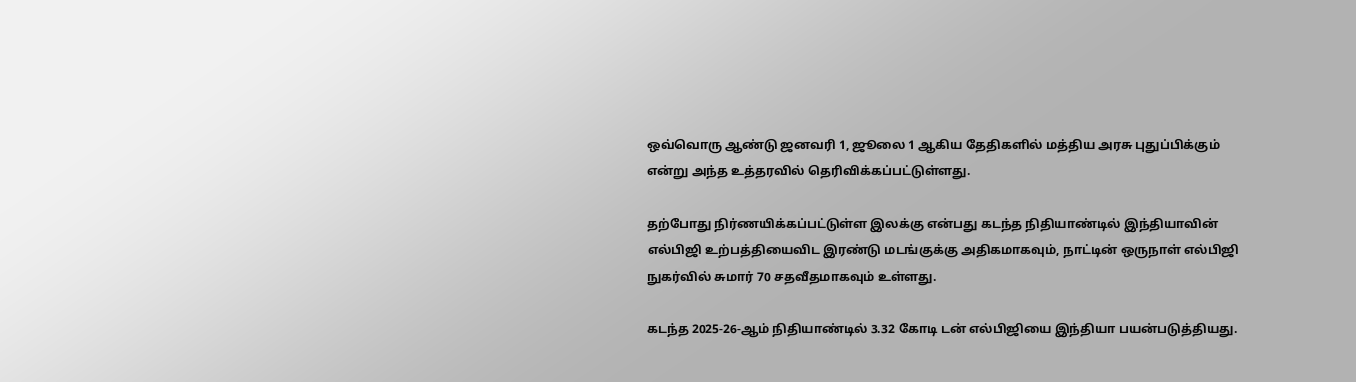ஒவ்வொரு ஆண்டு ஜனவரி 1, ஜூலை 1 ஆகிய தேதிகளில் மத்திய அரசு புதுப்பிக்கும் என்று அந்த உத்தரவில் தெரிவிக்கப்பட்டுள்ளது.

தற்போது நிர்ணயிக்கப்பட்டுள்ள இலக்கு என்பது கடந்த நிதியாண்டில் இந்தியாவின் எல்பிஜி உற்பத்தியைவிட இரண்டு மடங்குக்கு அதிகமாகவும், நாட்டின் ஒருநாள் எல்பிஜி நுகர்வில் சுமார் 70 சதவீதமாகவும் உள்ளது.

கடந்த 2025-26-ஆம் நிதியாண்டில் 3.32 கோடி டன் எல்பிஜியை இந்தியா பயன்படுத்தியது.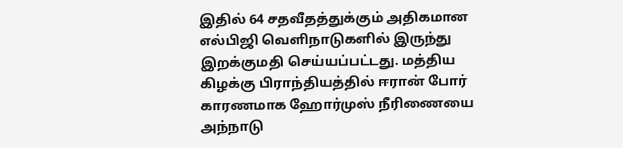இதில் 64 சதவீதத்துக்கும் அதிகமான எல்பிஜி வெளிநாடுகளில் இருந்து இறக்குமதி செய்யப்பட்டது. மத்திய கிழக்கு பிராந்தியத்தில் ஈரான் போர் காரணமாக ஹோர்முஸ் நீரிணையை அந்நாடு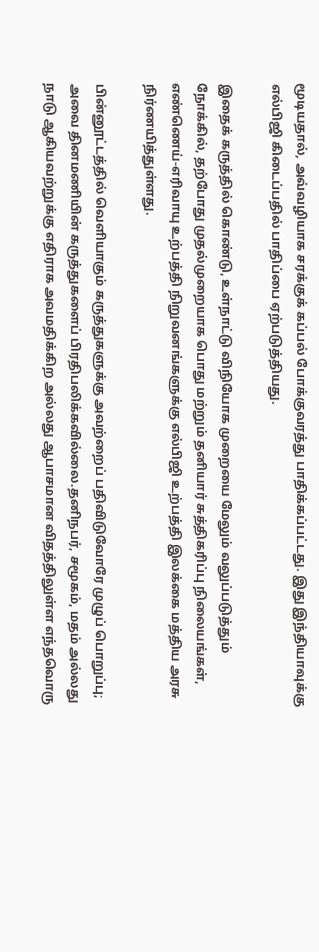மூடியதால், அவ்வழியாக சரக்குக் கப்பல் போக்குவரத்து பாதிக்கப்பட்டது. இது இந்தியாவுக்கு எல்பிஜி கிடைப்பதில் பாதிப்பை ஏற்படுத்தியது.

இதைக் கருத்தில் கொண்டு, உள்நாட்டு விநியோக முறையை மேலும் வலுப்படுத்தும் நோக்கில், தற்போது முதல்முறையாக பொது மற்றும் தனியார் சுத்திகரிப்பு நிலையங்கள், எண்ணெய்-எரிவாயு உற்பத்தி நிறுவனங்களுக்கு எல்பிஜி உற்பத்தி இலக்கை மத்திய அரசு நிர்ணயித்துள்ளது.

பின்னூட்டத்தில் வெளியாகும் கருத்துகளுக்கு அவற்றைப் பதிவிடுவோரே முழுப் பொறுப்பு; அவை தினமணியின் கருத்துகளைப் பிரதிபலிக்கவில்லை.தனிநபர், சமூகம், மதம் அல்லது நாடு ஆகியவற்றுக்கு எதிராக அவமதிக்கிற அல்லது ஆபாசமான விதத்திலுள்ள எந்தவொரு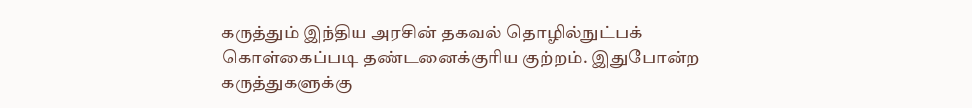கருத்தும் இந்திய அரசின் தகவல் தொழில்நுட்பக் கொள்கைப்படி தண்டனைக்குரிய குற்றம். இதுபோன்ற கருத்துகளுக்கு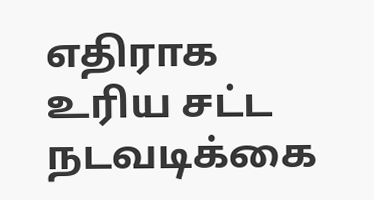எதிராக உரிய சட்ட நடவடிக்கை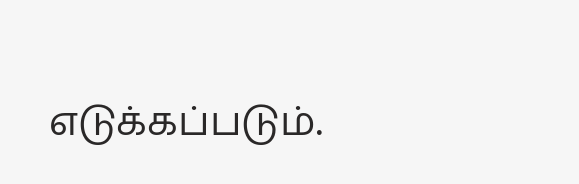எடுக்கப்படும்.